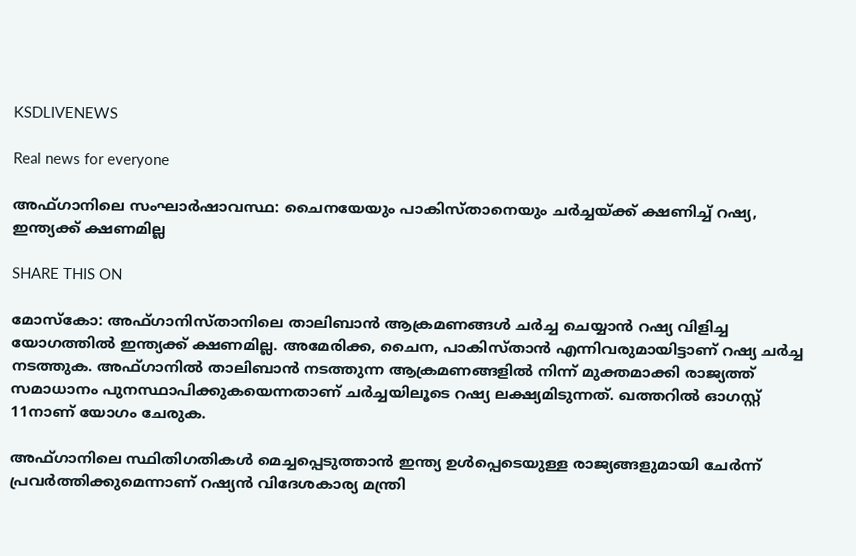KSDLIVENEWS

Real news for everyone

അഫ്ഗാനിലെ സംഘാര്‍ഷാവസ്ഥ: ചൈനയേയും പാകിസ്താനെയും ചര്‍ച്ചയ്ക്ക് ക്ഷണിച്ച് റഷ്യ, ഇന്ത്യക്ക് ക്ഷണമില്ല

SHARE THIS ON

മോസ്കോ: അഫ്ഗാനിസ്താനിലെ താലിബാൻ ആക്രമണങ്ങൾ ചർച്ച ചെയ്യാൻ റഷ്യ വിളിച്ച യോഗത്തിൽ ഇന്ത്യക്ക് ക്ഷണമില്ല. അമേരിക്ക, ചൈന, പാകിസ്താൻ എന്നിവരുമായിട്ടാണ് റഷ്യ ചർച്ച നടത്തുക. അഫ്ഗാനിൽ താലിബാൻ നടത്തുന്ന ആക്രമണങ്ങളിൽ നിന്ന് മുക്തമാക്കി രാജ്യത്ത് സമാധാനം പുനസ്ഥാപിക്കുകയെന്നതാണ് ചർച്ചയിലൂടെ റഷ്യ ലക്ഷ്യമിടുന്നത്. ഖത്തറിൽ ഓഗസ്റ്റ് 11നാണ് യോഗം ചേരുക.

അഫ്ഗാനിലെ സ്ഥിതിഗതികൾ മെച്ചപ്പെടുത്താൻ ഇന്ത്യ ഉൾപ്പെടെയുള്ള രാജ്യങ്ങളുമായി ചേർന്ന് പ്രവർത്തിക്കുമെന്നാണ് റഷ്യൻ വിദേശകാര്യ മന്ത്രി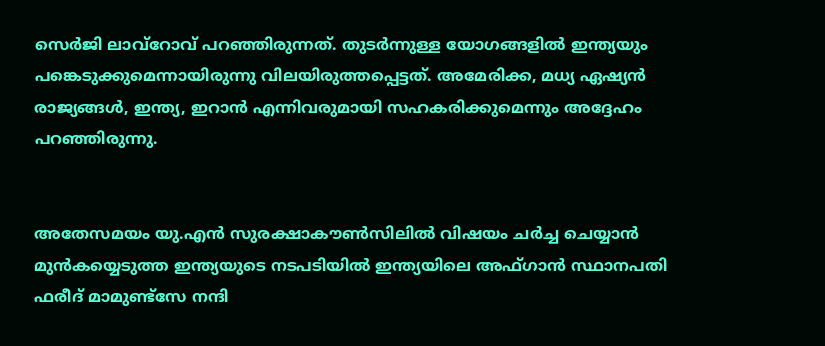സെർജി ലാവ്റോവ് പറഞ്ഞിരുന്നത്. തുടർന്നുള്ള യോഗങ്ങളിൽ ഇന്ത്യയും പങ്കെടുക്കുമെന്നായിരുന്നു വിലയിരുത്തപ്പെട്ടത്. അമേരിക്ക, മധ്യ ഏഷ്യൻ രാജ്യങ്ങൾ, ഇന്ത്യ, ഇറാൻ എന്നിവരുമായി സഹകരിക്കുമെന്നും അദ്ദേഹം പറഞ്ഞിരുന്നു.


അതേസമയം യു.എൻ സുരക്ഷാകൗൺസിലിൽ വിഷയം ചർച്ച ചെയ്യാൻ മുൻകയ്യെടുത്ത ഇന്ത്യയുടെ നടപടിയിൽ ഇന്ത്യയിലെ അഫ്ഗാൻ സ്ഥാനപതി ഫരീദ് മാമുണ്ട്സേ നന്ദി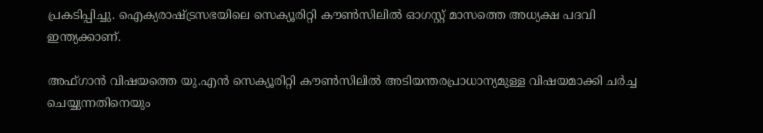പ്രകടിപ്പിച്ചു. ഐക്യരാഷ്ട്രസഭയിലെ സെക്യൂരിറ്റി കൗൺസിലിൽ ഓഗസ്റ്റ് മാസത്തെ അധ്യക്ഷ പദവി ഇന്ത്യക്കാണ്.

അഫ്ഗാൻ വിഷയത്തെ യു.എൻ സെക്യൂരിറ്റി കൗൺസിലിൽ അടിയന്തരപ്രാധാന്യമുള്ള വിഷയമാക്കി ചർച്ച ചെയ്യുന്നതിനെയും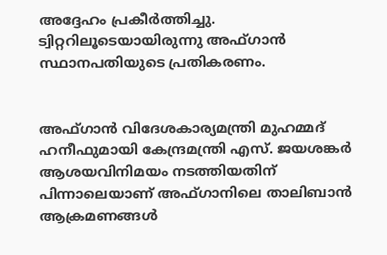അദ്ദേഹം പ്രകീർത്തിച്ചു. ട്വിറ്ററിലൂടെയായിരുന്നു അഫ്ഗാൻ സ്ഥാനപതിയുടെ പ്രതികരണം.


അഫ്ഗാൻ വിദേശകാര്യമന്ത്രി മുഹമ്മദ് ഹനീഫുമായി കേന്ദ്രമന്ത്രി എസ്. ജയശങ്കർ ആശയവിനിമയം നടത്തിയതിന് പിന്നാലെയാണ് അഫ്ഗാനിലെ താലിബാൻ ആക്രമണങ്ങൾ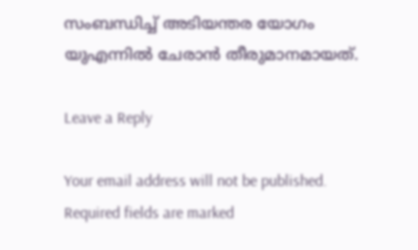സംബന്ധിച്ച് അടിയന്തര യോഗം യുഎന്നിൽ ചേരാൻ തീരുമാനമായത്.

Leave a Reply

Your email address will not be published. Required fields are marked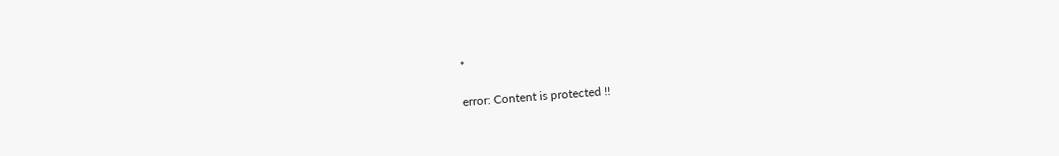*

error: Content is protected !!